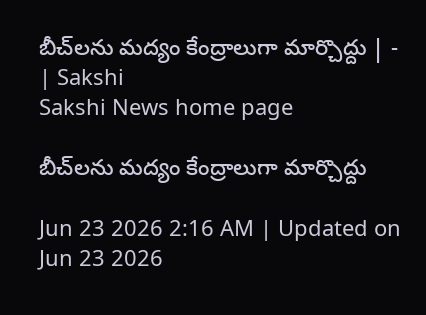బీచ్‌లను మద్యం కేంద్రాలుగా మార్చొద్దు | - | Sakshi
Sakshi News home page

బీచ్‌లను మద్యం కేంద్రాలుగా మార్చొద్దు

Jun 23 2026 2:16 AM | Updated on Jun 23 2026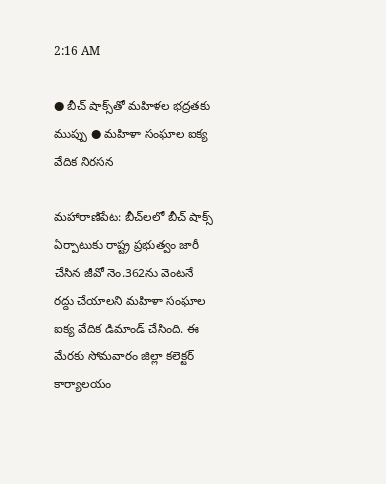2:16 AM

● బీచ్‌ షాక్స్‌తో మహిళల భద్రతకు ముప్పు ● మహిళా సంఘాల ఐక్య వేదిక నిరసన

మహారాణిపేట: బీచ్‌లలో బీచ్‌ షాక్స్‌ ఏర్పాటుకు రాష్ట్ర ప్రభుత్వం జారీ చేసిన జీవో నెం.362ను వెంటనే రద్దు చేయాలని మహిళా సంఘాల ఐక్య వేదిక డిమాండ్‌ చేసింది. ఈ మేరకు సోమవారం జిల్లా కలెక్టర్‌ కార్యాలయం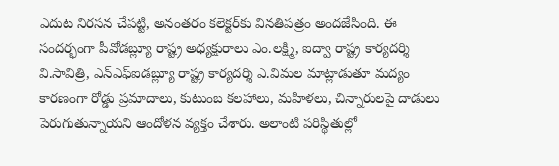ఎదుట నిరసన చేపట్టి, అనంతరం కలెక్టర్‌కు వినతిపత్రం అందజేసింది. ఈ సందర్భంగా పీవోడబ్ల్యూ రాష్ట్ర అధ్యక్షురాలు ఎం.లక్ష్మి, ఐద్వా రాష్ట్ర కార్యదర్శి వి.సావిత్రి, ఎన్‌ఎఫ్‌ఐడబ్ల్యూ రాష్ట్ర కార్యదర్శి ఎ.విమల మాట్లాడుతూ మద్యం కారణంగా రోడ్డు ప్రమాదాలు, కుటుంబ కలహాలు, మహిళలు, చిన్నారులపై దాడులు పెరుగుతున్నాయని ఆందోళన వ్యక్తం చేశారు. అలాంటి పరిస్థితుల్లో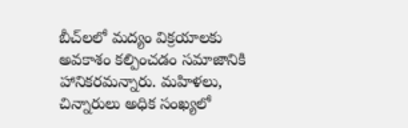బీచ్‌లలో మద్యం విక్రయాలకు అవకాశం కల్పించడం సమాజానికి హానికరమన్నారు. మహిళలు, చిన్నారులు అధిక సంఖ్యలో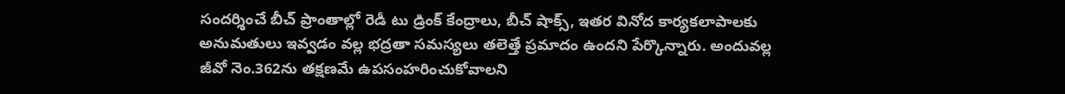సందర్శించే బీచ్‌ ప్రాంతాల్లో రెడీ టు డ్రింక్‌ కేంద్రాలు, బీచ్‌ షాక్స్‌, ఇతర వినోద కార్యకలాపాలకు అనుమతులు ఇవ్వడం వల్ల భద్రతా సమస్యలు తలెత్తే ప్రమాదం ఉందని పేర్కొన్నారు. అందువల్ల జీవో నెం.362ను తక్షణమే ఉపసంహరించుకోవాలని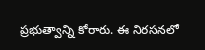ప్రభుత్వాన్ని కోరారు. ఈ నిరసనలో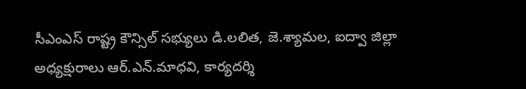సీఎంఎస్‌ రాష్ట్ర కౌన్సిల్‌ సభ్యులు డి.లలిత, జె.శ్యామల, ఐద్వా జిల్లా అధ్యక్షురాలు ఆర్‌.ఎన్‌.మాధవి, కార్యదర్శి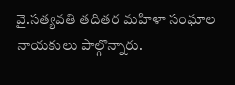వై.సత్యవతి తదితర మహిళా సంఘాల నాయకులు పాల్గొన్నారు.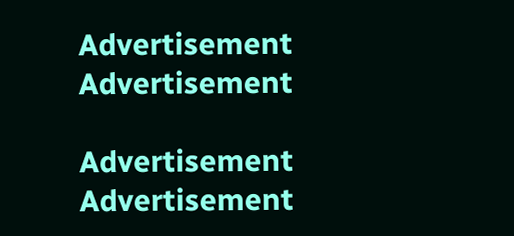Advertisement
Advertisement

Advertisement
Advertisement